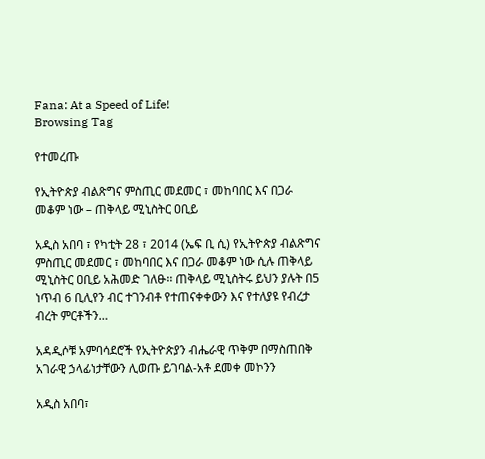Fana: At a Speed of Life!
Browsing Tag

የተመረጡ

የኢትዮጵያ ብልጽግና ምስጢር መደመር ፣ መከባበር እና በጋራ መቆም ነው – ጠቅላይ ሚኒስትር ዐቢይ

አዲስ አበባ ፣ የካቲት 28 ፣ 2014 (ኤፍ ቢ ሲ) የኢትዮጵያ ብልጽግና ምስጢር መደመር ፣ መከባበር እና በጋራ መቆም ነው ሲሉ ጠቅላይ ሚኒስትር ዐቢይ አሕመድ ገለፁ፡፡ ጠቅላይ ሚኒስትሩ ይህን ያሉት በ5 ነጥብ 6 ቢሊየን ብር ተገንብቶ የተጠናቀቀውን እና የተለያዩ የብረታ ብረት ምርቶችን…

አዳዲሶቹ አምባሳደሮች የኢትዮጵያን ብሔራዊ ጥቅም በማስጠበቅ አገራዊ ኃላፊነታቸውን ሊወጡ ይገባል-አቶ ደመቀ መኮንን

አዲስ አበባ፣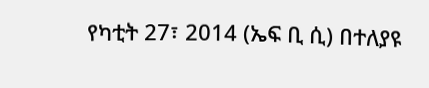የካቲት 27፣ 2014 (ኤፍ ቢ ሲ) በተለያዩ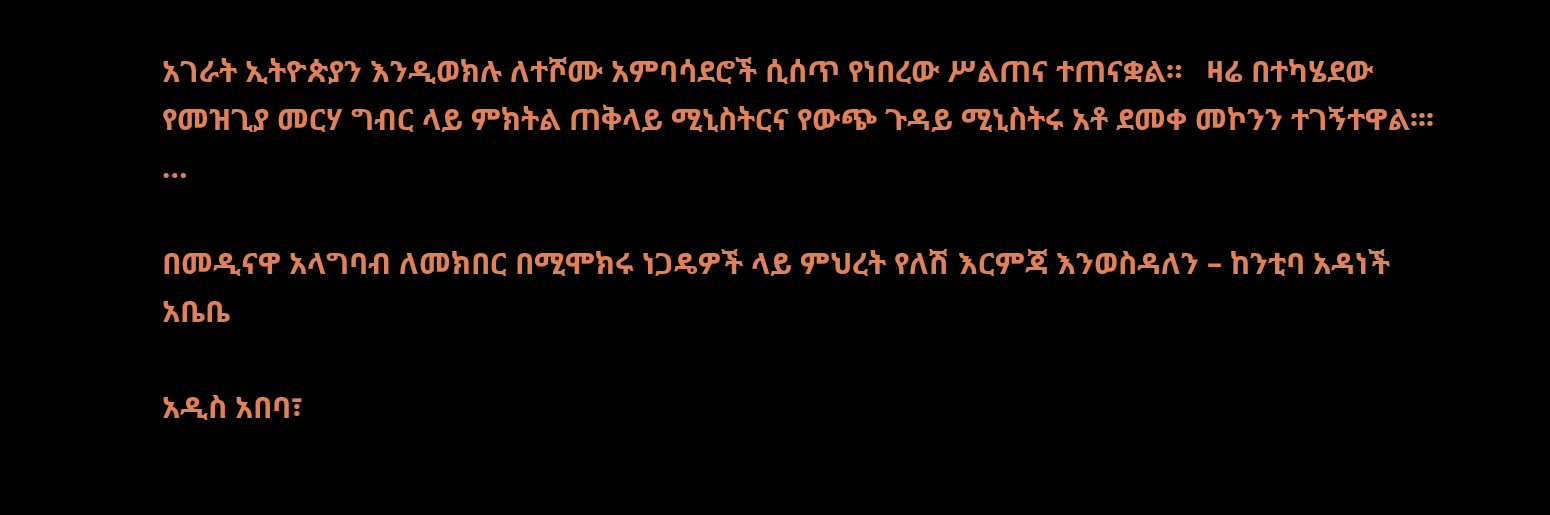አገራት ኢትዮጵያን እንዲወክሉ ለተሾሙ አምባሳደሮች ሲሰጥ የነበረው ሥልጠና ተጠናቋል።   ዛሬ በተካሄደው የመዝጊያ መርሃ ግብር ላይ ምክትል ጠቅላይ ሚኒስትርና የውጭ ጉዳይ ሚኒስትሩ አቶ ደመቀ መኮንን ተገኝተዋል፡፡፡…

በመዲናዋ አላግባብ ለመክበር በሚሞክሩ ነጋዴዎች ላይ ምህረት የለሽ እርምጃ እንወስዳለን – ከንቲባ አዳነች አቤቤ

አዲስ አበባ፣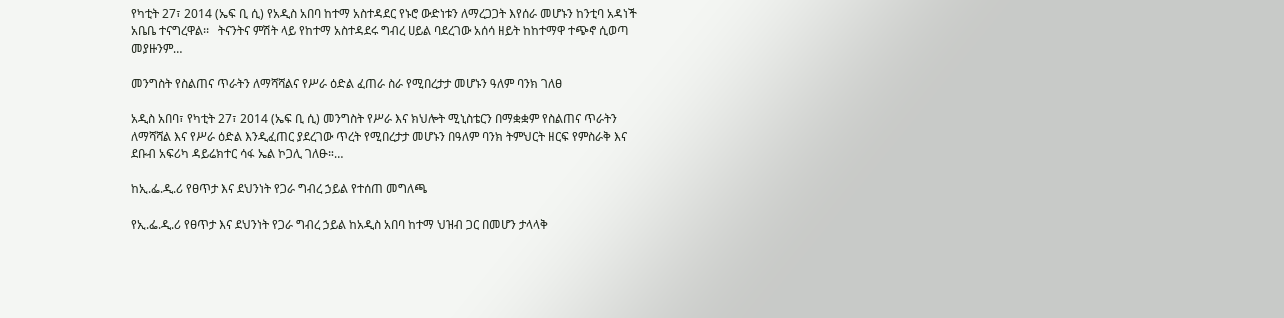የካቲት 27፣ 2014 (ኤፍ ቢ ሲ) የአዲስ አበባ ከተማ አስተዳደር የኑሮ ውድነቱን ለማረጋጋት እየሰራ መሆኑን ከንቲባ አዳነች አቤቤ ተናግረዋል፡፡   ትናንትና ምሽት ላይ የከተማ አስተዳደሩ ግብረ ሀይል ባደረገው አሰሳ ዘይት ከከተማዋ ተጭኖ ሲወጣ መያዙንም…

መንግስት የስልጠና ጥራትን ለማሻሻልና የሥራ ዕድል ፈጠራ ስራ የሚበረታታ መሆኑን ዓለም ባንክ ገለፀ

አዲስ አበባ፣ የካቲት 27፣ 2014 (ኤፍ ቢ ሲ) መንግስት የሥራ እና ክህሎት ሚኒስቴርን በማቋቋም የስልጠና ጥራትን ለማሻሻል እና የሥራ ዕድል እንዲፈጠር ያደረገው ጥረት የሚበረታታ መሆኑን በዓለም ባንክ ትምህርት ዘርፍ የምስራቅ እና ደቡብ አፍሪካ ዳይሬክተር ሳፋ ኤል ኮጋሊ ገለፁ።…

ከኢ.ፌ.ዲ.ሪ የፀጥታ እና ደህንነት የጋራ ግብረ ኃይል የተሰጠ መግለጫ

የኢ.ፌ.ዲ.ሪ የፀጥታ እና ደህንነት የጋራ ግብረ ኃይል ከአዲስ አበባ ከተማ ህዝብ ጋር በመሆን ታላላቅ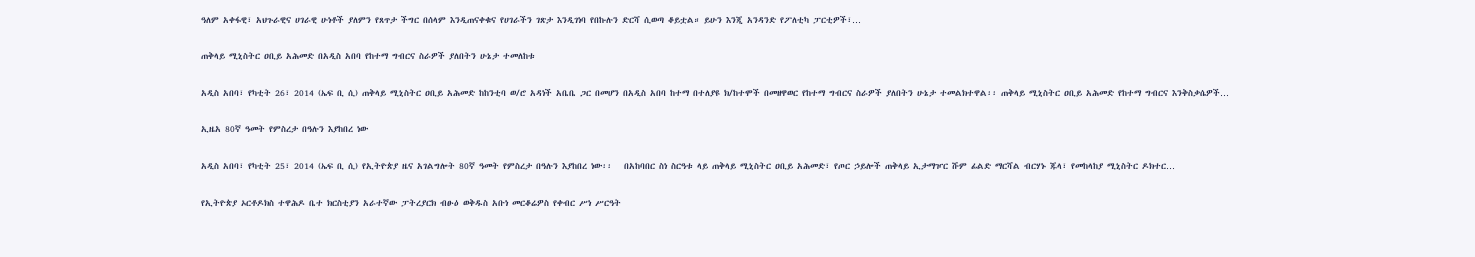ዓለም አቀፋዊ፣ አህጉራዊና ሀገራዊ ሁነቶች ያለምን የጸጥታ ችግር በሰላም እንዲጠናቀቁና የሀገራችን ገጽታ እንዲገነባ የበኩሉን ድርሻ ሲወጣ ቆይቷል። ይሁን እንጂ አንዳንድ የፖለቲካ ፓርቲዎች፣…

ጠቅላይ ሚኒስትር ዐቢይ አሕመድ በአዲስ አበባ የከተማ ግብርና ስራዎች ያለበትን ሁኔታ ተመለከቱ

አዲስ አበባ፣ የካቲት 26፣ 2014 (ኤፍ ቢ ሲ) ጠቅላይ ሚኒስትር ዐቢይ አሕመድ ከከንቲባ ወ/ሮ አዳነች አቤቤ ጋር በመሆን በአዲስ አበባ ከተማ በተለያዩ ክ/ከተሞች በመዘዋወር የከተማ ግብርና ስራዎች ያለበትን ሁኔታ ተመልክተዋል፡፡ ጠቅላይ ሚኒስትር ዐቢይ አሕመድ የከተማ ግብርና እንቅስቃሴዎች…

ኢዜአ 80ኛ ዓመት የምስረታ በዓሉን እያከበረ ነው

አዲስ አበባ፣ የካቲት 25፣ 2014 (ኤፍ ቢ ሲ) የኢትዮጵያ ዜና አገልግሎት 80ኛ ዓመት የምስረታ በዓሉን እያከበረ ነው፡፡   በአከባበር ስነ ስርዓቱ ላይ ጠቅላይ ሚኒስትር ዐቢይ አሕመድ፣ የጦር ኃይሎች ጠቅላይ ኢታማዦር ሹም ፊልድ ማርሻል ብርሃኑ ጁላ፣ የመከላከያ ሚኒስትር ዶክተር…

የኢትዮጵያ ኦርቶዶክስ ተዋሕዶ ቤተ ክርስቲያን አራተኛው ፓትረያርክ ብፁዕ ወቅዱስ አቡነ መርቆሬዎስ የቀብር ሥነ ሥርዓት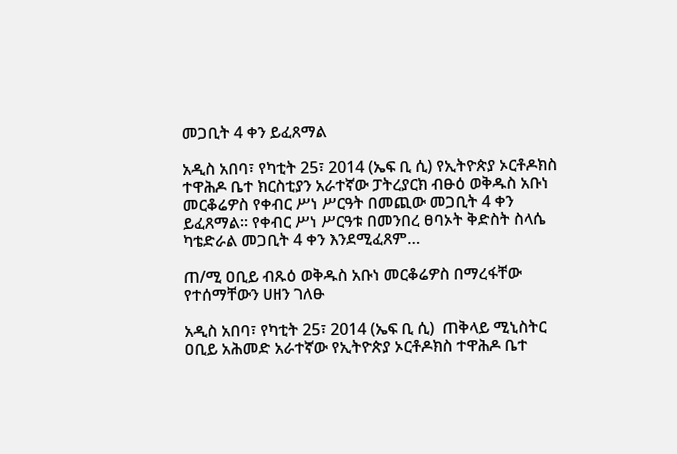መጋቢት 4 ቀን ይፈጸማል

አዲስ አበባ፣ የካቲት 25፣ 2014 (ኤፍ ቢ ሲ) የኢትዮጵያ ኦርቶዶክስ ተዋሕዶ ቤተ ክርስቲያን አራተኛው ፓትረያርክ ብፁዕ ወቅዱስ አቡነ መርቆሬዎስ የቀብር ሥነ ሥርዓት በመጪው መጋቢት 4 ቀን ይፈጸማል። የቀብር ሥነ ሥርዓቱ በመንበረ ፀባኦት ቅድስት ስላሴ ካቴድራል መጋቢት 4 ቀን እንደሚፈጸም…

ጠ/ሚ ዐቢይ ብጹዕ ወቅዱስ አቡነ መርቆሬዎስ በማረፋቸው የተሰማቸውን ሀዘን ገለፁ

አዲስ አበባ፣ የካቲት 25፣ 2014 (ኤፍ ቢ ሲ)  ጠቅላይ ሚኒስትር ዐቢይ አሕመድ አራተኛው የኢትዮጵያ ኦርቶዶክስ ተዋሕዶ ቤተ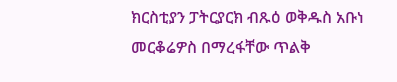ክርስቲያን ፓትርያርክ ብጹዕ ወቅዱስ አቡነ መርቆሬዎስ በማረፋቸው ጥልቅ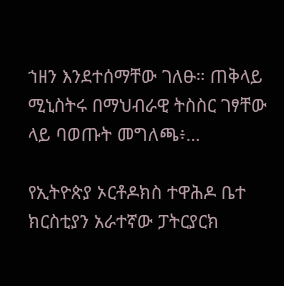ኀዘን እንደተሰማቸው ገለፁ። ጠቅላይ ሚኒስትሩ በማህብራዊ ትስስር ገፃቸው ላይ ባወጡት መግለጫ፥…

የኢትዮጵያ ኦርቶዶክስ ተዋሕዶ ቤተ ክርስቲያን አራተኛው ፓትርያርክ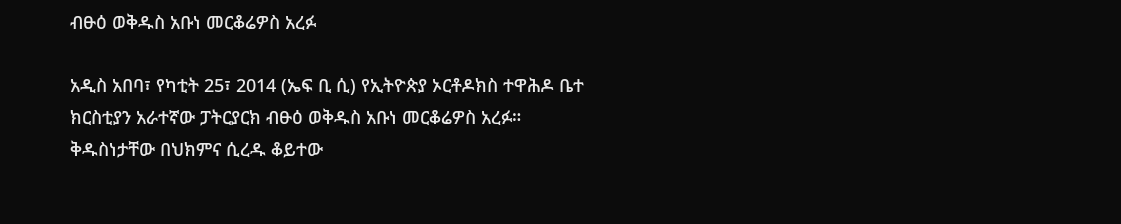ብፁዕ ወቅዱስ አቡነ መርቆሬዎስ አረፉ

አዲስ አበባ፣ የካቲት 25፣ 2014 (ኤፍ ቢ ሲ) የኢትዮጵያ ኦርቶዶክስ ተዋሕዶ ቤተ ክርስቲያን አራተኛው ፓትርያርክ ብፁዕ ወቅዱስ አቡነ መርቆሬዎስ አረፉ። ቅዱስነታቸው በህክምና ሲረዱ ቆይተው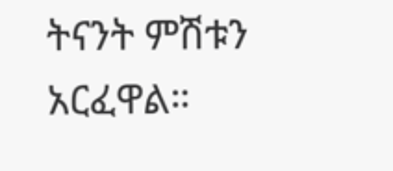ትናንት ምሽቱን አርፈዋል።